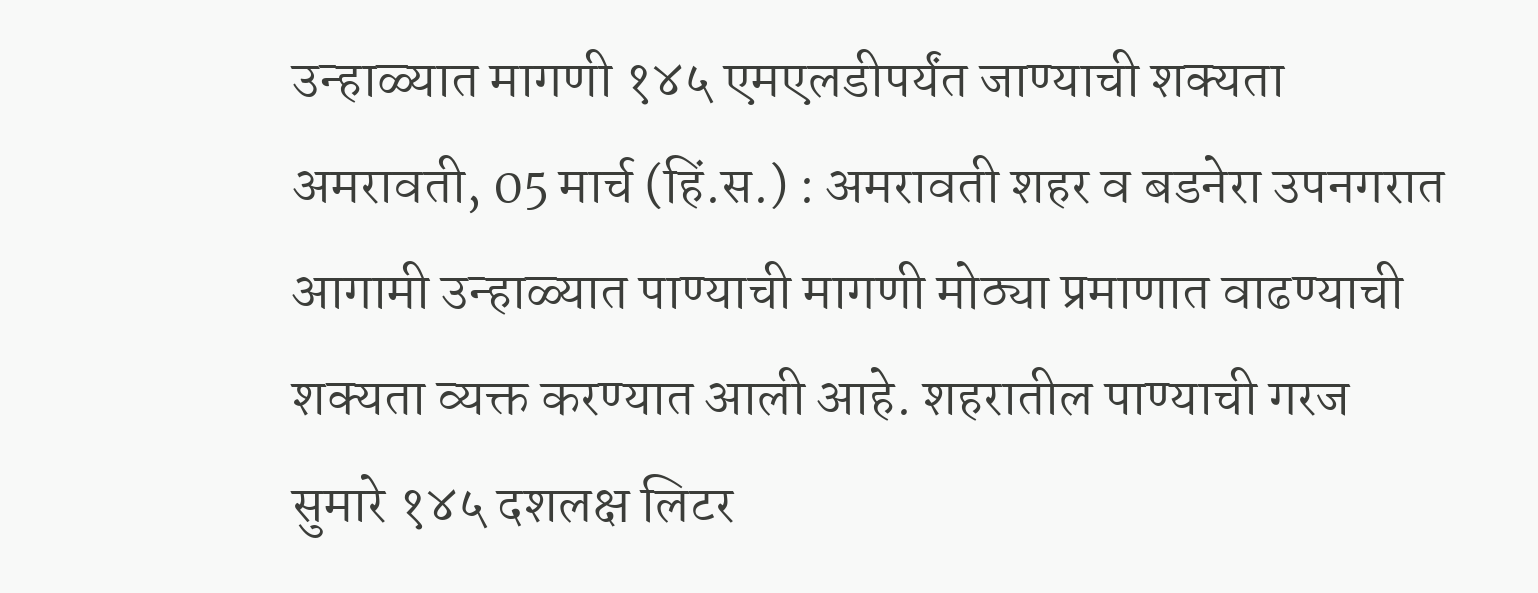उन्हाळ्यात मागणी १४५ एमएलडीपर्यंत जाण्याची शक्यता
अमरावती, 05 मार्च (हिं.स.) : अमरावती शहर व बडनेरा उपनगरात आगामी उन्हाळ्यात पाण्याची मागणी मोठ्या प्रमाणात वाढण्याची शक्यता व्यक्त करण्यात आली आहे. शहरातील पाण्याची गरज सुमारे १४५ दशलक्ष लिटर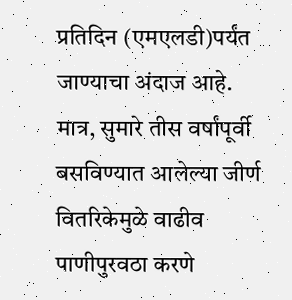प्रतिदिन (एमएलडी)पर्यंत जाण्याचा अंदाज आहे. मात्र, सुमारे तीस वर्षांपूर्वी बसविण्यात आलेल्या जीर्ण वितरिकेमुळे वाढीव पाणीपुरवठा करणे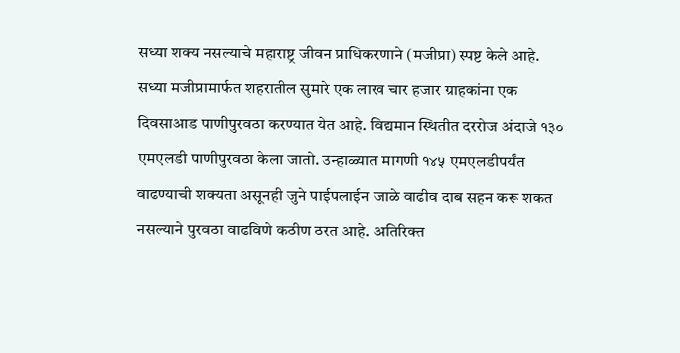सध्या शक्य नसल्याचे महाराष्ट्र जीवन प्राधिकरणाने (मजीप्रा) स्पष्ट केले आहे.
सध्या मजीप्रामार्फत शहरातील सुमारे एक लाख चार हजार ग्राहकांना एक दिवसाआड पाणीपुरवठा करण्यात येत आहे. विद्यमान स्थितीत दररोज अंदाजे १३० एमएलडी पाणीपुरवठा केला जातो. उन्हाळ्यात मागणी १४५ एमएलडीपर्यंत वाढण्याची शक्यता असूनही जुने पाईपलाईन जाळे वाढीव दाब सहन करू शकत नसल्याने पुरवठा वाढविणे कठीण ठरत आहे. अतिरिक्त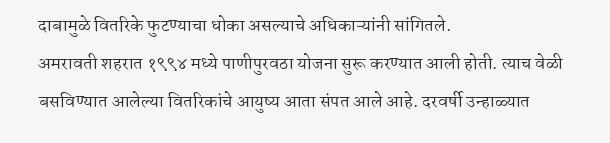दाबामुळे वितरिके फुटण्याचा धोका असल्याचे अधिकाऱ्यांनी सांगितले.
अमरावती शहरात १९९४ मध्ये पाणीपुरवठा योजना सुरू करण्यात आली होती. त्याच वेळी बसविण्यात आलेल्या वितरिकांचे आयुष्य आता संपत आले आहे. दरवर्षी उन्हाळ्यात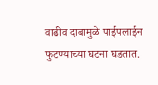वाढीव दाबामुळे पाईपलाईन फुटण्याच्या घटना घडतात.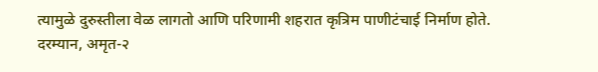त्यामुळे दुरुस्तीला वेळ लागतो आणि परिणामी शहरात कृत्रिम पाणीटंचाई निर्माण होते.
दरम्यान, अमृत-२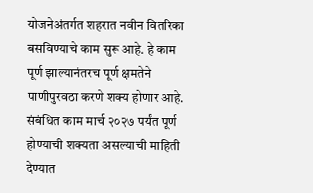योजनेअंतर्गत शहरात नवीन वितरिका बसविण्याचे काम सुरू आहे. हे काम पूर्ण झाल्यानंतरच पूर्ण क्षमतेने पाणीपुरवठा करणे शक्य होणार आहे. संबंधित काम मार्च २०२७ पर्यंत पूर्ण होण्याची शक्यता असल्याची माहिती देण्यात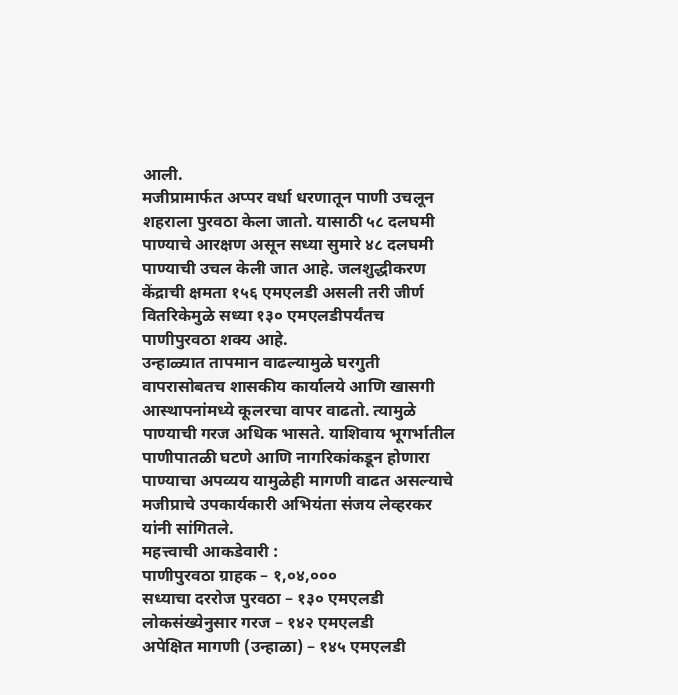आली.
मजीप्रामार्फत अप्पर वर्धा धरणातून पाणी उचलून शहराला पुरवठा केला जातो. यासाठी ५८ दलघमी पाण्याचे आरक्षण असून सध्या सुमारे ४८ दलघमी पाण्याची उचल केली जात आहे. जलशुद्धीकरण केंद्राची क्षमता १५६ एमएलडी असली तरी जीर्ण वितरिकेमुळे सध्या १३० एमएलडीपर्यंतच पाणीपुरवठा शक्य आहे.
उन्हाळ्यात तापमान वाढल्यामुळे घरगुती वापरासोबतच शासकीय कार्यालये आणि खासगी आस्थापनांमध्ये कूलरचा वापर वाढतो. त्यामुळे पाण्याची गरज अधिक भासते. याशिवाय भूगर्भातील पाणीपातळी घटणे आणि नागरिकांकडून होणारा पाण्याचा अपव्यय यामुळेही मागणी वाढत असल्याचे मजीप्राचे उपकार्यकारी अभियंता संजय लेव्हरकर यांनी सांगितले.
महत्त्वाची आकडेवारी :
पाणीपुरवठा ग्राहक – १,०४,०००
सध्याचा दररोज पुरवठा – १३० एमएलडी
लोकसंख्येनुसार गरज – १४२ एमएलडी
अपेक्षित मागणी (उन्हाळा) – १४५ एमएलडी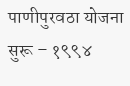पाणीपुरवठा योजना सुरू – १९९४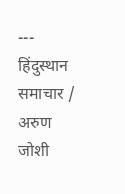---
हिंदुस्थान समाचार / अरुण जोशी